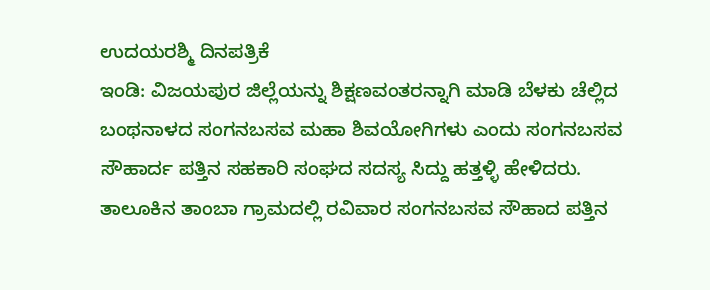ಉದಯರಶ್ಮಿ ದಿನಪತ್ರಿಕೆ
ಇಂಡಿ: ವಿಜಯಪುರ ಜಿಲ್ಲೆಯನ್ನು ಶಿಕ್ಷಣವಂತರನ್ನಾಗಿ ಮಾಡಿ ಬೆಳಕು ಚೆಲ್ಲಿದ ಬಂಥನಾಳದ ಸಂಗನಬಸವ ಮಹಾ ಶಿವಯೋಗಿಗಳು ಎಂದು ಸಂಗನಬಸವ ಸೌಹಾರ್ದ ಪತ್ತಿನ ಸಹಕಾರಿ ಸಂಘದ ಸದಸ್ಯ ಸಿದ್ದು ಹತ್ತಳ್ಳಿ ಹೇಳಿದರು.
ತಾಲೂಕಿನ ತಾಂಬಾ ಗ್ರಾಮದಲ್ಲಿ ರವಿವಾರ ಸಂಗನಬಸವ ಸೌಹಾದ ಪತ್ತಿನ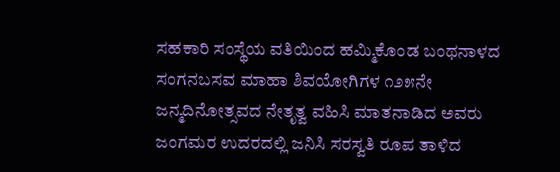ಸಹಕಾರಿ ಸಂಸ್ಥೆಯ ವತಿಯಿಂದ ಹಮ್ಮಿಕೊಂಡ ಬಂಥನಾಳದ ಸಂಗನಬಸವ ಮಾಹಾ ಶಿವಯೋಗಿಗಳ ೧೨೫ನೇ ಜನ್ಮದಿನೋತ್ಸವದ ನೇತೃತ್ವ ವಹಿಸಿ ಮಾತನಾಡಿದ ಅವರು ಜಂಗಮರ ಉದರದಲ್ಲಿ ಜನಿಸಿ ಸರಸ್ವತಿ ರೂಪ ತಾಳಿದ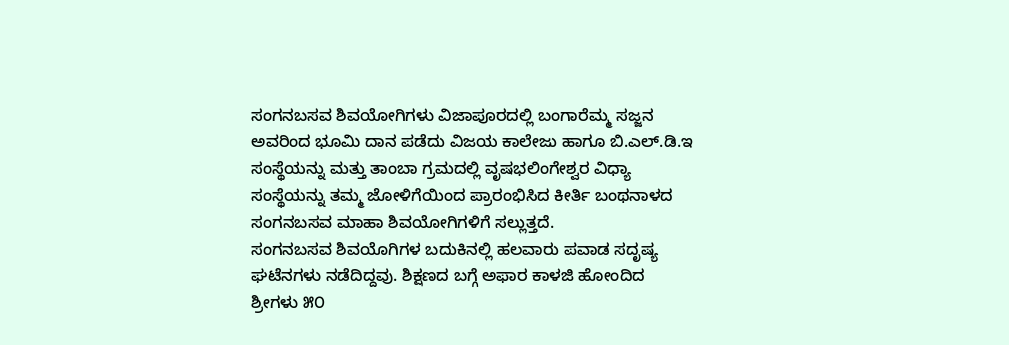ಸಂಗನಬಸವ ಶಿವಯೋಗಿಗಳು ವಿಜಾಪೂರದಲ್ಲಿ ಬಂಗಾರೆಮ್ಮ ಸಜ್ಜನ ಅವರಿಂದ ಭೂಮಿ ದಾನ ಪಡೆದು ವಿಜಯ ಕಾಲೇಜು ಹಾಗೂ ಬಿ.ಎಲ್.ಡಿ.ಇ ಸಂಸ್ಥೆಯನ್ನು ಮತ್ತು ತಾಂಬಾ ಗ್ರಮದಲ್ಲಿ ವೃಷಭಲಿಂಗೇಶ್ವರ ವಿಧ್ಯಾ ಸಂಸ್ಥೆಯನ್ನು ತಮ್ಮ ಜೋಳಿಗೆಯಿಂದ ಪ್ರಾರಂಭಿಸಿದ ಕೀರ್ತಿ ಬಂಥನಾಳದ ಸಂಗನಬಸವ ಮಾಹಾ ಶಿವಯೋಗಿಗಳಿಗೆ ಸಲ್ಲುತ್ತದೆ.
ಸಂಗನಬಸವ ಶಿವಯೊಗಿಗಳ ಬದುಕಿನಲ್ಲಿ ಹಲವಾರು ಪವಾಡ ಸದೃಷ್ಯ ಘಟೆನಗಳು ನಡೆದಿದ್ದವು. ಶಿಕ್ಷಣದ ಬಗ್ಗೆ ಅಫಾರ ಕಾಳಜಿ ಹೋಂದಿದ ಶ್ರೀಗಳು ೫೦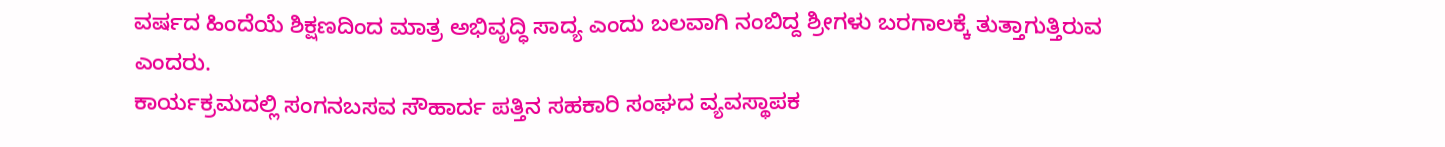ವರ್ಷದ ಹಿಂದೆಯೆ ಶಿಕ್ಷಣದಿಂದ ಮಾತ್ರ ಅಭಿವೃದ್ಧಿ ಸಾದ್ಯ ಎಂದು ಬಲವಾಗಿ ನಂಬಿದ್ದ ಶ್ರೀಗಳು ಬರಗಾಲಕ್ಕೆ ತುತ್ತಾಗುತ್ತಿರುವ ಎಂದರು.
ಕಾರ್ಯಕ್ರಮದಲ್ಲಿ ಸಂಗನಬಸವ ಸೌಹಾರ್ದ ಪತ್ತಿನ ಸಹಕಾರಿ ಸಂಘದ ವ್ಯವಸ್ಥಾಪಕ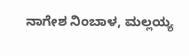ನಾಗೇಶ ನಿಂಬಾಳ, ಮಲ್ಲಯ್ಯ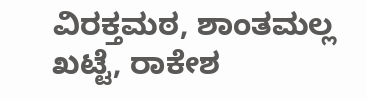ವಿರಕ್ತಮಠ, ಶಾಂತಮಲ್ಲ ಖಟ್ಟೆ, ರಾಕೇಶ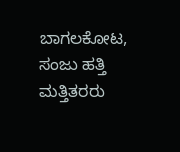ಬಾಗಲಕೋಟ, ಸಂಜು ಹತ್ತಿ ಮತ್ತಿತರರು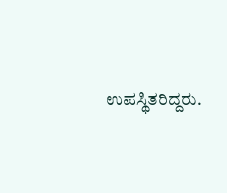ಉಪಸ್ಥಿತರಿದ್ದರು.